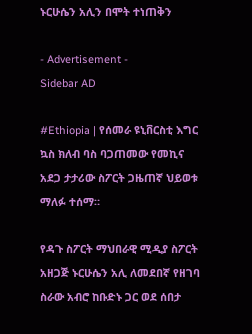ኑርሁሴን አሊን በሞት ተነጠቅን

- Advertisement -
Sidebar AD

#Ethiopia | የሰመራ ዩኒቨርስቲ እግር ኳስ ክለብ ባስ ባጋጠመው የመኪና አደጋ ታታሪው ስፖርት ጋዜጠኛ ህይወቱ ማለፉ ተሰማ።

የዳጉ ስፖርት ማህበራዊ ሚዲያ ስፖርት አዘጋጅ ኑርሁሴን አሊ ለመደበኛ የዘገባ ስራው አብሮ ከቡድኑ ጋር ወደ ሰበታ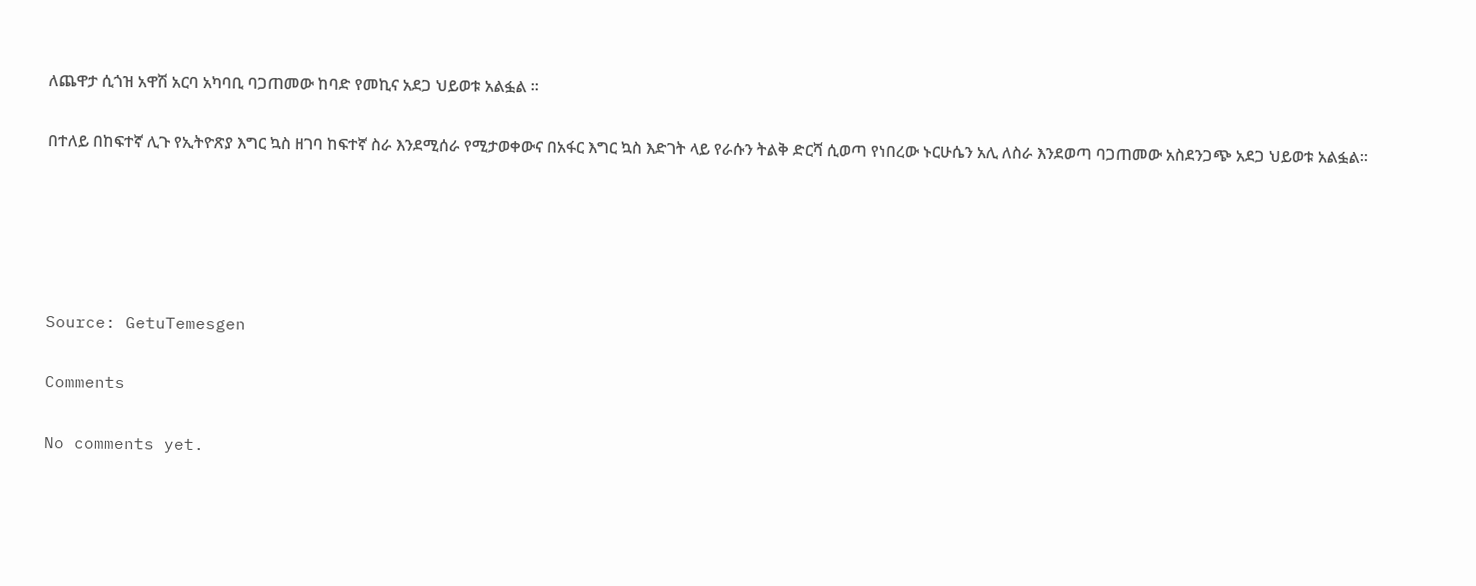ለጨዋታ ሲጎዝ አዋሽ አርባ አካባቢ ባጋጠመው ከባድ የመኪና አደጋ ህይወቱ አልፏል ።

በተለይ በከፍተኛ ሊጉ የኢትዮጽያ እግር ኳስ ዘገባ ከፍተኛ ስራ እንደሚሰራ የሚታወቀውና በአፋር እግር ኳስ እድገት ላይ የራሱን ትልቅ ድርሻ ሲወጣ የነበረው ኑርሁሴን አሊ ለስራ እንደወጣ ባጋጠመው አስደንጋጭ አደጋ ህይወቱ አልፏል።





Source: GetuTemesgen

Comments

No comments yet.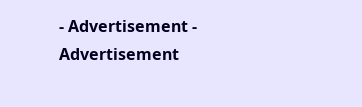- Advertisement -
Advertisement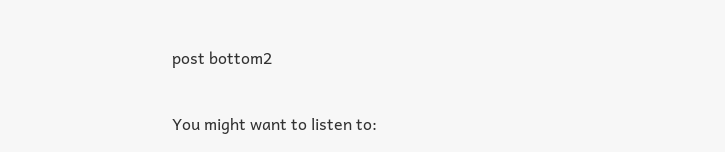post bottom2

You might want to listen to: